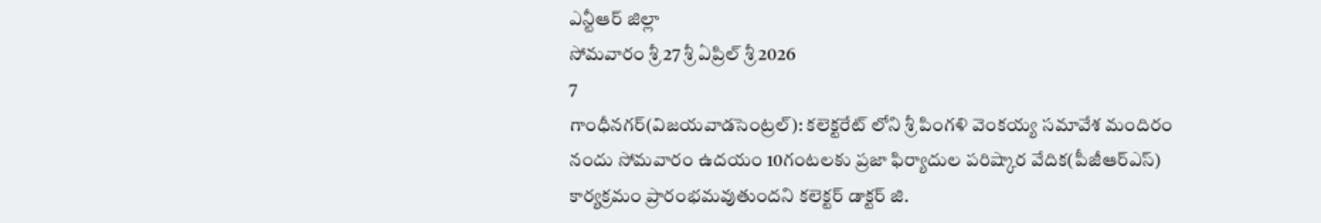ఎన్టీఆర్ జిల్లా
సోమవారం శ్రీ 27 శ్రీ ఏప్రిల్ శ్రీ 2026
7
గాంధీనగర్(విజయవాడసెంట్రల్): కలెక్టరేట్ లోని శ్రీ పింగళి వెంకయ్య సమావేశ మందిరం నందు సోమవారం ఉదయం 10గంటలకు ప్రజా ఫిర్యాదుల పరిష్కార వేదిక(పీజీఆర్ఎస్) కార్యక్రమం ప్రారంభమవుతుందని కలెక్టర్ డాక్టర్ జి.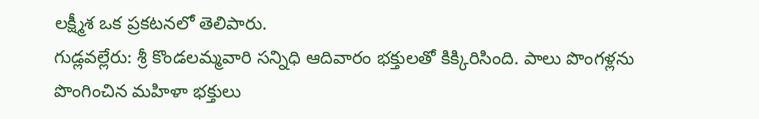లక్ష్మీశ ఒక ప్రకటనలో తెలిపారు.
గుడ్లవల్లేరు: శ్రీ కొండలమ్మవారి సన్నిధి ఆదివారం భక్తులతో కిక్కిరిసింది. పాలు పొంగళ్లను పొంగించిన మహిళా భక్తులు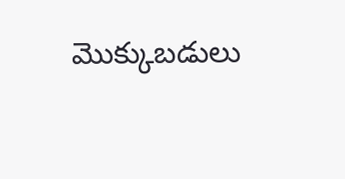మొక్కుబడులు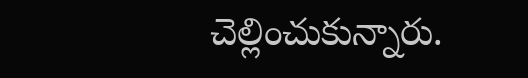చెల్లించుకున్నారు.